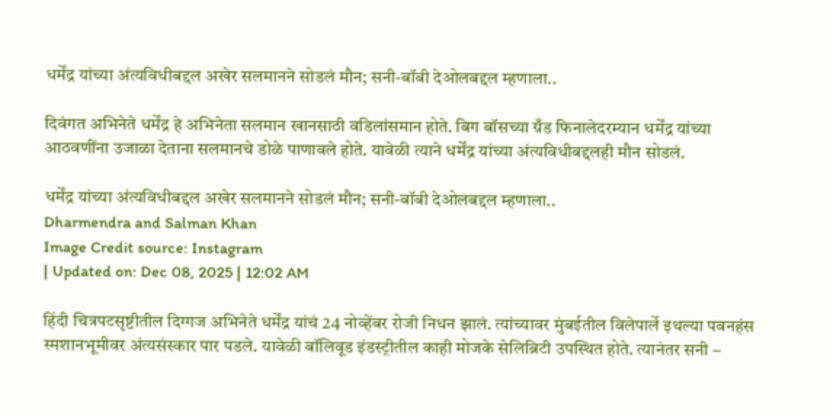धर्मेंद्र यांच्या अंत्यविधीबद्दल अखेर सलमानने सोडलं मौन; सनी-बॉबी देओलबद्दल म्हणाला..

दिवंगत अभिनेते धर्मेंद्र हे अभिनेता सलमान खानसाठी वडिलांसमान होते. बिग बॉसच्या ग्रँड फिनालेदरम्यान धर्मेंद्र यांच्या आठवणींना उजाळा देताना सलमानचे डोळे पाणावले होते. यावेळी त्याने धर्मेंद्र यांच्या अंत्यविधीबद्दलही मौन सोडलं.

धर्मेंद्र यांच्या अंत्यविधीबद्दल अखेर सलमानने सोडलं मौन; सनी-बॉबी देओलबद्दल म्हणाला..
Dharmendra and Salman Khan
Image Credit source: Instagram
| Updated on: Dec 08, 2025 | 12:02 AM

हिंदी चित्रपटसृष्टीतील दिग्गज अभिनेते धर्मेंद्र यांचं 24 नोव्हेंबर रोजी निधन झालं. त्यांच्यावर मुंबईतील विलेपार्ले इथल्या पवनहंस स्मशानभूमीवर अंत्यसंस्कार पार पडले. यावेळी बॉलिवूड इंडस्ट्रीतील काही मोजके सेलिब्रिटी उपस्थित होते. त्यानंतर सनी –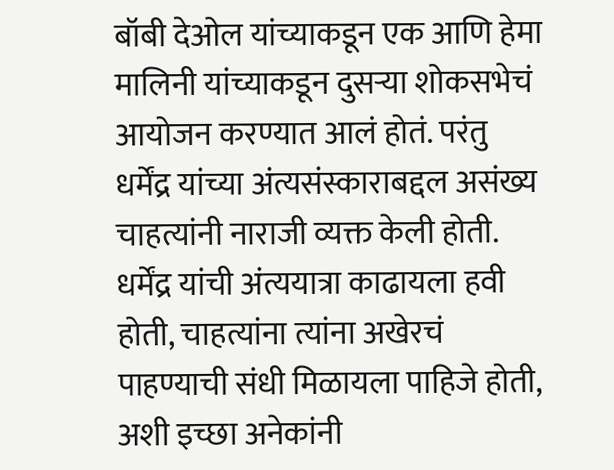बॉबी देओल यांच्याकडून एक आणि हेमा मालिनी यांच्याकडून दुसऱ्या शोकसभेचं आयोजन करण्यात आलं होतं. परंतु धर्मेंद्र यांच्या अंत्यसंस्काराबद्दल असंख्य चाहत्यांनी नाराजी व्यक्त केली होती. धर्मेंद्र यांची अंत्ययात्रा काढायला हवी होती, चाहत्यांना त्यांना अखेरचं पाहण्याची संधी मिळायला पाहिजे होती, अशी इच्छा अनेकांनी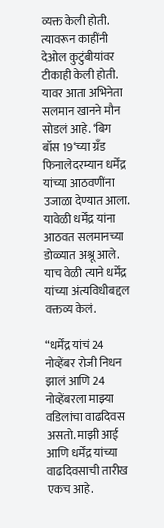व्यक्त केली होती. त्यावरून काहींनी देओल कुटुंबीयांवर टीकाही केली होती. यावर आता अभिनेता सलमान खानने मौन सोडलं आहे. ‘बिग बॉस 19‘च्या ग्रँड फिनालेदरम्यान धर्मेंद्र यांच्या आठवणींना उजाळा देण्यात आला. यावेळी धर्मेंद्र यांना आठवत सलमानच्या डोळ्यात अश्रू आले. याच वेळी त्याने धर्मेंद्र यांच्या अंत्यविधीबद्दल वक्तव्य केलं.

“धर्मेंद्र यांचं 24 नोव्हेंबर रोजी निधन झालं आणि 24 नोव्हेंबरला माझ्या वडिलांचा वाढदिवस असतो. माझी आई आणि धर्मेंद्र यांच्या वाढदिवसाची तारीख एकच आहे.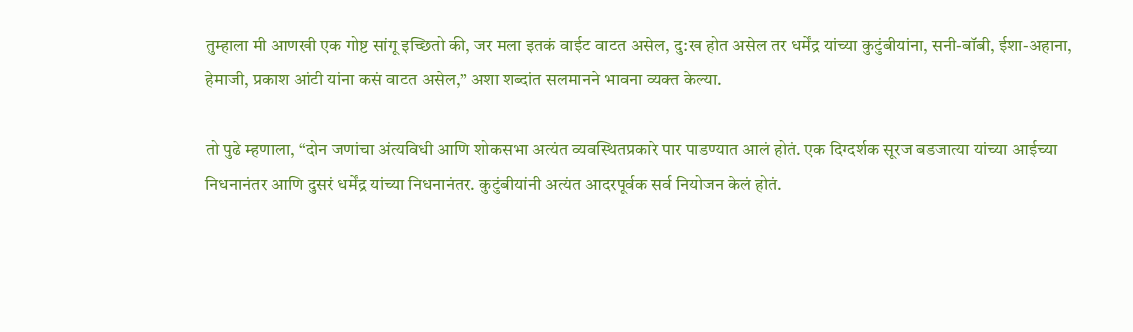तुम्हाला मी आणखी एक गोष्ट सांगू इच्छितो की, जर मला इतकं वाईट वाटत असेल, दु:ख होत असेल तर धर्मेंद्र यांच्या कुटुंबीयांना, सनी-बॉबी, ईशा-अहाना, हेमाजी, प्रकाश आंटी यांना कसं वाटत असेल,” अशा शब्दांत सलमानने भावना व्यक्त केल्या.

तो पुढे म्हणाला, “दोन जणांचा अंत्यविधी आणि शोकसभा अत्यंत व्यवस्थितप्रकारे पार पाडण्यात आलं होतं. एक दिग्दर्शक सूरज बडजात्या यांच्या आईच्या निधनानंतर आणि दुसरं धर्मेंद्र यांच्या निधनानंतर. कुटुंबीयांनी अत्यंत आदरपूर्वक सर्व नियोजन केलं होतं.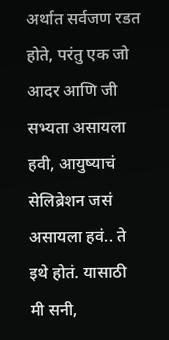अर्थात सर्वजण रडत होते, परंतु एक जो आदर आणि जी सभ्यता असायला हवी, आयुष्याचं सेलिब्रेशन जसं असायला हवं.. ते इथे होतं. यासाठी मी सनी,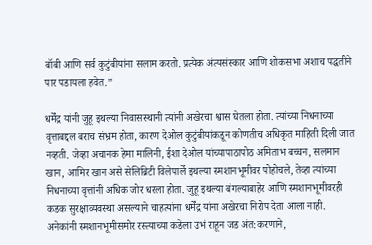बॉबी आणि सर्व कुटुंबीयांना सलाम करतो. प्रत्येक अंत्यसंस्कार आणि शोकसभा अशाच पद्धतीने पार पडायला हवेत.”

धर्मेंद्र यांनी जुहू इथल्या निवासस्थानी त्यांनी अखेरचा श्वास घेतला होता. त्यांच्या निधनाच्या वृत्ताबद्दल बराच संभ्रम होता, कारण देओल कुटुंबीयांकडून कोणतीच अधिकृत माहिती दिली जात नव्हती. जेव्हा अचानक हेमा मालिनी, ईशा देओल यांच्यापाठापोठ अमिताभ बच्चन, सलमान खान, आमिर खान असे सेलिब्रिटी विलेपार्ले इथल्या स्मशानभूमीवर पोहोचले, तेव्हा त्यांच्या निधनाच्या वृत्तांनी अधिक जोर धरला होता. जुहू इथल्या बंगल्याबाहेर आणि स्मशानभूमीवरही कडक सुरक्षाव्यवस्था असल्याने चाहत्यांना धर्मेंद्र यांना अखेरचा निरोप देता आला नाही. अनेकांनी स्मशानभूमीसमोर रस्त्याच्या कडेला उभं राहून जड अंत:करणाने,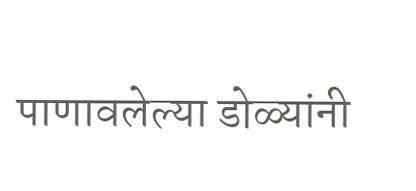पाणावलेल्या डोळ्यांनी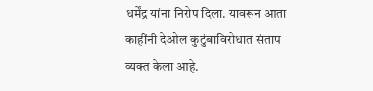धर्मेंद्र यांना निरोप दिला. यावरून आता काहींनी देओल कुटुंबाविरोधात संताप व्यक्त केला आहे.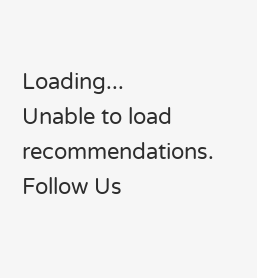Loading...
Unable to load recommendations.
Follow Us